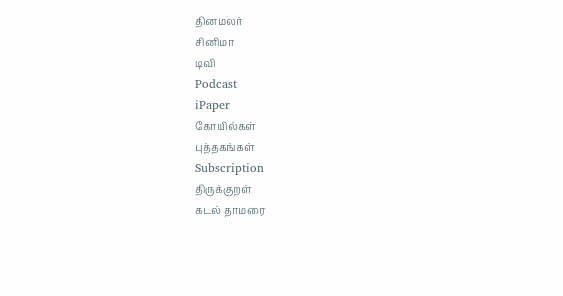தினமலர்
சினிமா
டிவி
Podcast
iPaper
கோயில்கள்
புத்தகங்கள்
Subscription
திருக்குறள்
கடல் தாமரை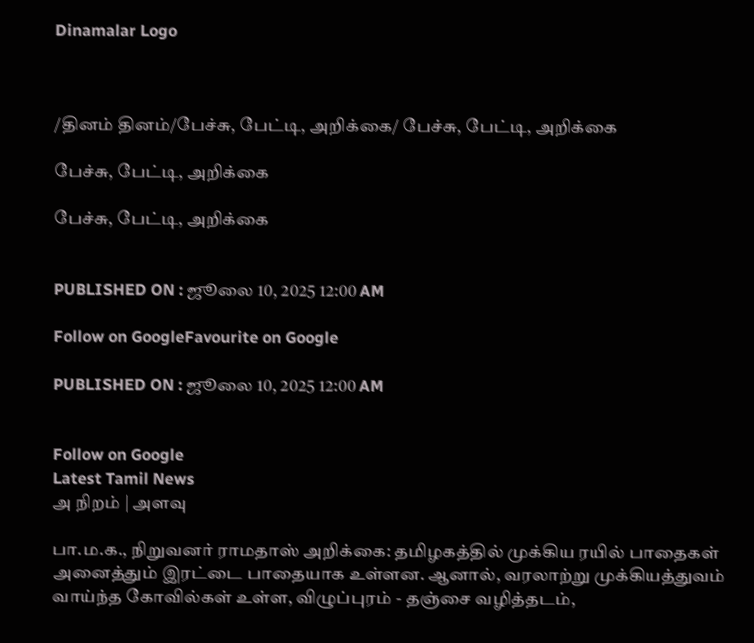Dinamalar Logo



/தினம் தினம்/பேச்சு, பேட்டி, அறிக்கை/ பேச்சு, பேட்டி, அறிக்கை

பேச்சு, பேட்டி, அறிக்கை

பேச்சு, பேட்டி, அறிக்கை


PUBLISHED ON : ஜூலை 10, 2025 12:00 AM

Follow on GoogleFavourite on Google

PUBLISHED ON : ஜூலை 10, 2025 12:00 AM


Follow on Google
Latest Tamil News
அ நிறம் | அளவு

பா.ம.க., நிறுவனர் ராமதாஸ் அறிக்கை: தமிழகத்தில் முக்கிய ரயில் பாதைகள் அனைத்தும் இரட்டை பாதையாக உள்ளன. ஆனால், வரலாற்று முக்கியத்துவம் வாய்ந்த கோவில்கள் உள்ள, விழுப்புரம் - தஞ்சை வழித்தடம்,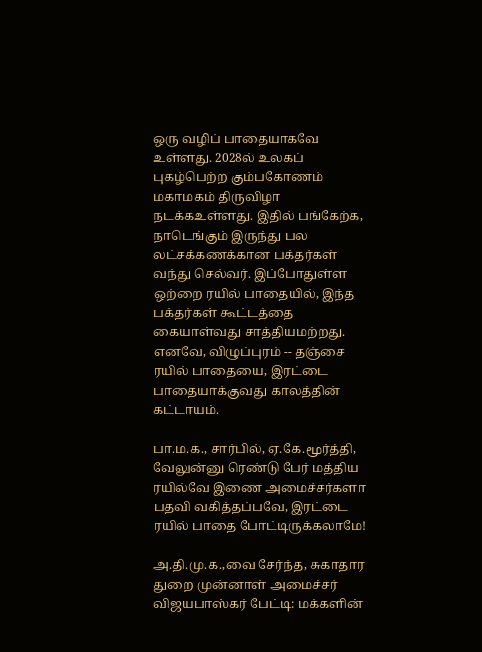ஒரு வழிப் பாதையாகவே உள்ளது. 2028ல் உலகப் புகழ்பெற்ற கும்பகோணம் மகாமகம் திருவிழா நடக்கஉள்ளது. இதில் பங்கேற்க, நாடெங்கும் இருந்து பல லட்சக்கணக்கான பக்தர்கள் வந்து செல்வர். இப்போதுள்ள ஒற்றை ரயில் பாதையில், இந்த பக்தர்கள் கூட்டத்தை கையாள்வது சாத்தியமற்றது. எனவே, விழுப்புரம் -- தஞ்சை ரயில் பாதையை, இரட்டை பாதையாக்குவது காலத்தின் கட்டாயம்.

பா.ம.க., சார்பில், ஏ.கே.மூர்த்தி, வேலுன்னு ரெண்டு பேர் மத்திய ரயில்வே இணை அமைச்சர்களா பதவி வகித்தப்பவே, இரட்டை ரயில் பாதை போட்டிருக்கலாமே!

அ.தி.மு.க.,வை சேர்ந்த, சுகாதார துறை முன்னாள் அமைச்சர் விஜயபாஸ்கர் பேட்டி: மக்களின்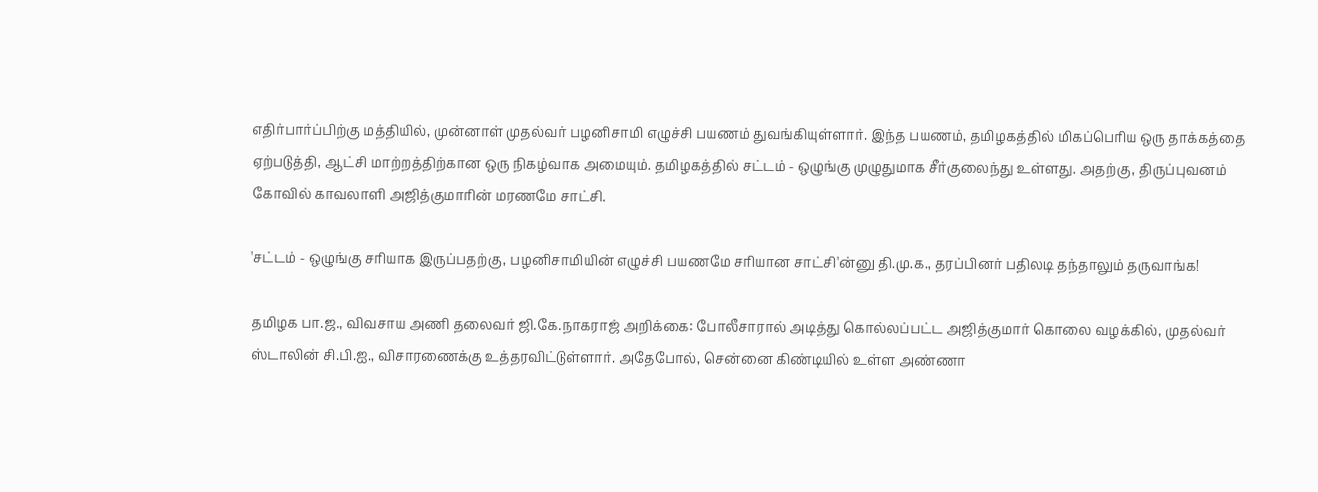எதிர்பார்ப்பிற்கு மத்தியில், முன்னாள் முதல்வர் பழனிசாமி எழுச்சி பயணம் துவங்கியுள்ளார். இந்த பயணம், தமிழகத்தில் மிகப்பெரிய ஒரு தாக்கத்தை ஏற்படுத்தி, ஆட்சி மாற்றத்திற்கான ஒரு நிகழ்வாக அமையும். தமிழகத்தில் சட்டம் - ஒழுங்கு முழுதுமாக சீர்குலைந்து உள்ளது. அதற்கு, திருப்புவனம் கோவில் காவலாளி அஜித்குமாரின் மரணமே சாட்சி.

'சட்டம் - ஒழுங்கு சரியாக இருப்பதற்கு, பழனிசாமியின் எழுச்சி பயணமே சரியான சாட்சி'ன்னு தி.மு.க., தரப்பினர் பதிலடி தந்தாலும் தருவாங்க!

தமிழக பா.ஜ., விவசாய அணி தலைவர் ஜி.கே.நாகராஜ் அறிக்கை: போலீசாரால் அடித்து கொல்லப்பட்ட அஜித்குமார் கொலை வழக்கில், முதல்வர் ஸ்டாலின் சி.பி.ஐ., விசாரணைக்கு உத்தரவிட்டுள்ளார். அதேபோல், சென்னை கிண்டியில் உள்ள அண்ணா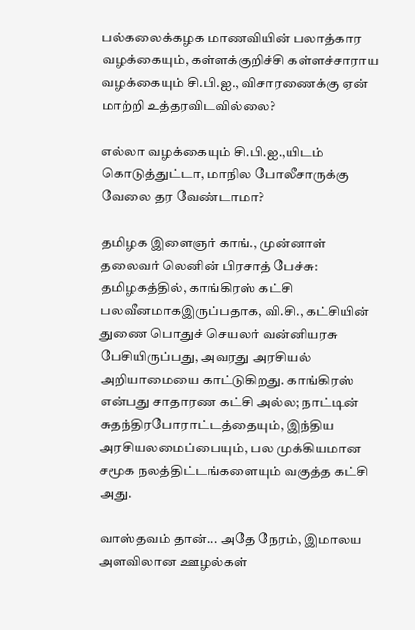பல்கலைக்கழக மாணவியின் பலாத்கார வழக்கையும், கள்ளக்குறிச்சி கள்ளச்சாராய வழக்கையும் சி.பி.ஐ., விசாரணைக்கு ஏன் மாற்றி உத்தரவிடவில்லை?

எல்லா வழக்கையும் சி.பி.ஐ.,யிடம் கொடுத்துட்டா, மாநில போலீசாருக்கு வேலை தர வேண்டாமா?

தமிழக இளைஞர் காங்., முன்னாள் தலைவர் லெனின் பிரசாத் பேச்சு: தமிழகத்தில், காங்கிரஸ் கட்சி பலவீனமாகஇருப்பதாக, வி.சி., கட்சியின் துணை பொதுச் செயலர் வன்னியரசு பேசியிருப்பது, அவரது அரசியல் அறியாமையை காட்டுகிறது. காங்கிரஸ் என்பது சாதாரண கட்சி அல்ல; நாட்டின் சுதந்திரபோராட்டத்தையும், இந்திய அரசியலமைப்பையும், பல முக்கியமான சமூக நலத்திட்டங்களையும் வகுத்த கட்சி அது.

வாஸ்தவம் தான்... அதே நேரம், இமாலய அளவிலான ஊழல்கள்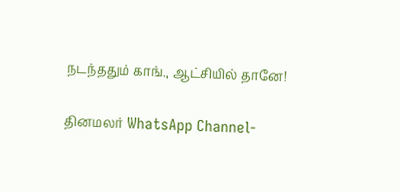நடந்ததும் காங்., ஆட்சியில் தானே!

தினமலர் WhatsApp Channel-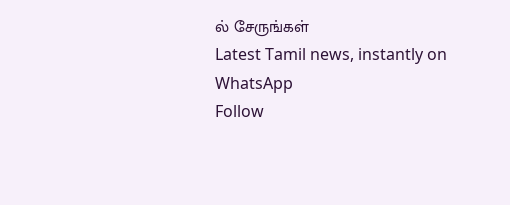ல் சேருங்கள்
Latest Tamil news, instantly on WhatsApp
Follow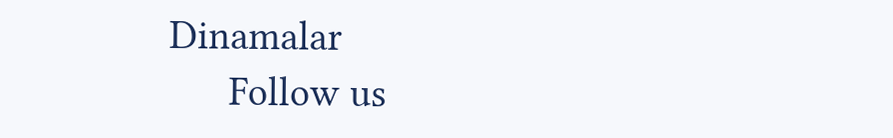Dinamalar
      Follow us